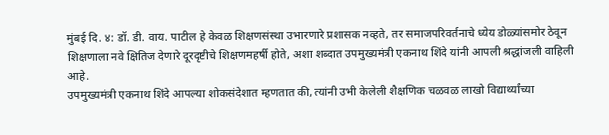मुंबई दि. ४: डॉ. डी. वाय. पाटील हे केवळ शिक्षणसंस्था उभारणारे प्रशासक नव्हते, तर समाजपरिवर्तनाचे ध्येय डोळ्यांसमोर ठेवून शिक्षणाला नवे क्षितिज देणारे दूरदृष्टीचे शिक्षणमहर्षी होते, अशा शब्दात उपमुख्यमंत्री एकनाथ शिंदे यांनी आपली श्रद्धांजली वाहिली आहे.
उपमुख्यमंत्री एकनाथ शिंदे आपल्या शोकसंदेशात म्हणतात की, त्यांनी उभी केलेली शैक्षणिक चळवळ लाखो विद्यार्थ्यांच्या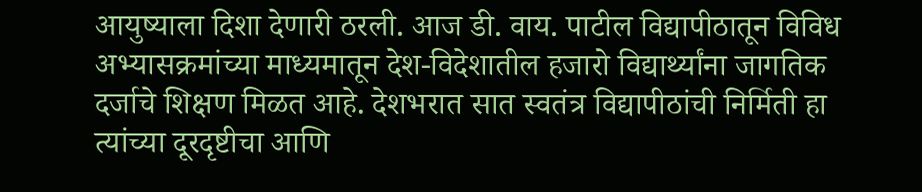आयुष्याला दिशा देणारी ठरली. आज डी. वाय. पाटील विद्यापीठातून विविध अभ्यासक्रमांच्या माध्यमातून देश-विदेशातील हजारो विद्यार्थ्यांना जागतिक दर्जाचे शिक्षण मिळत आहे. देशभरात सात स्वतंत्र विद्यापीठांची निर्मिती हा त्यांच्या दूरदृष्टीचा आणि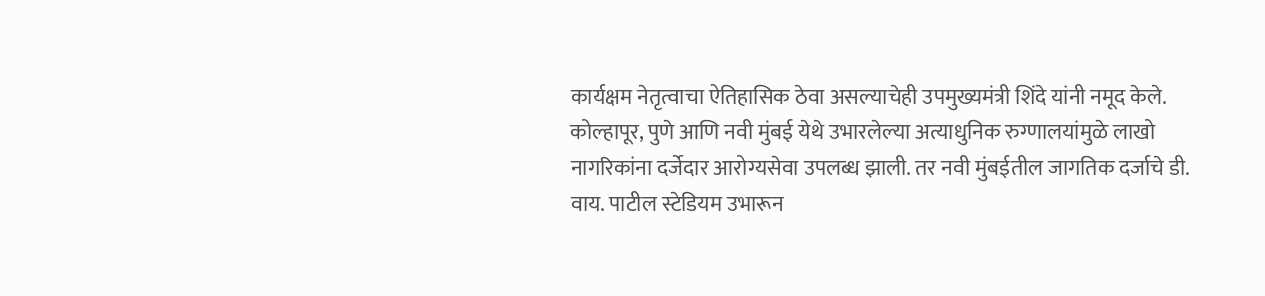कार्यक्षम नेतृत्वाचा ऐतिहासिक ठेवा असल्याचेही उपमुख्यमंत्री शिंदे यांनी नमूद केले.
कोल्हापूर, पुणे आणि नवी मुंबई येथे उभारलेल्या अत्याधुनिक रुग्णालयांमुळे लाखो नागरिकांना दर्जेदार आरोग्यसेवा उपलब्ध झाली. तर नवी मुंबईतील जागतिक दर्जाचे डी. वाय. पाटील स्टेडियम उभारून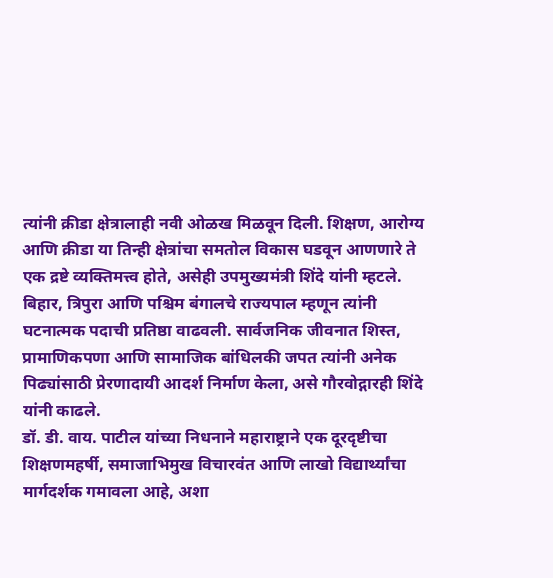त्यांनी क्रीडा क्षेत्रालाही नवी ओळख मिळवून दिली. शिक्षण, आरोग्य आणि क्रीडा या तिन्ही क्षेत्रांचा समतोल विकास घडवून आणणारे ते एक द्रष्टे व्यक्तिमत्त्व होते, असेही उपमुख्यमंत्री शिंदे यांनी म्हटले.
बिहार, त्रिपुरा आणि पश्चिम बंगालचे राज्यपाल म्हणून त्यांनी घटनात्मक पदाची प्रतिष्ठा वाढवली. सार्वजनिक जीवनात शिस्त, प्रामाणिकपणा आणि सामाजिक बांधिलकी जपत त्यांनी अनेक पिढ्यांसाठी प्रेरणादायी आदर्श निर्माण केला, असे गौरवोद्गारही शिंदे यांनी काढले.
डॉ. डी. वाय. पाटील यांच्या निधनाने महाराष्ट्राने एक दूरदृष्टीचा शिक्षणमहर्षी, समाजाभिमुख विचारवंत आणि लाखो विद्यार्थ्यांचा मार्गदर्शक गमावला आहे, अशा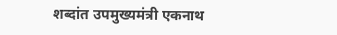शब्दांत उपमुख्यमंत्री एकनाथ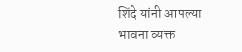शिंदे यांनी आपल्या भावना व्यक्त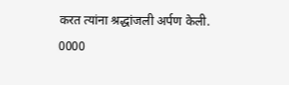करत त्यांना श्रद्धांजली अर्पण केली.
0000